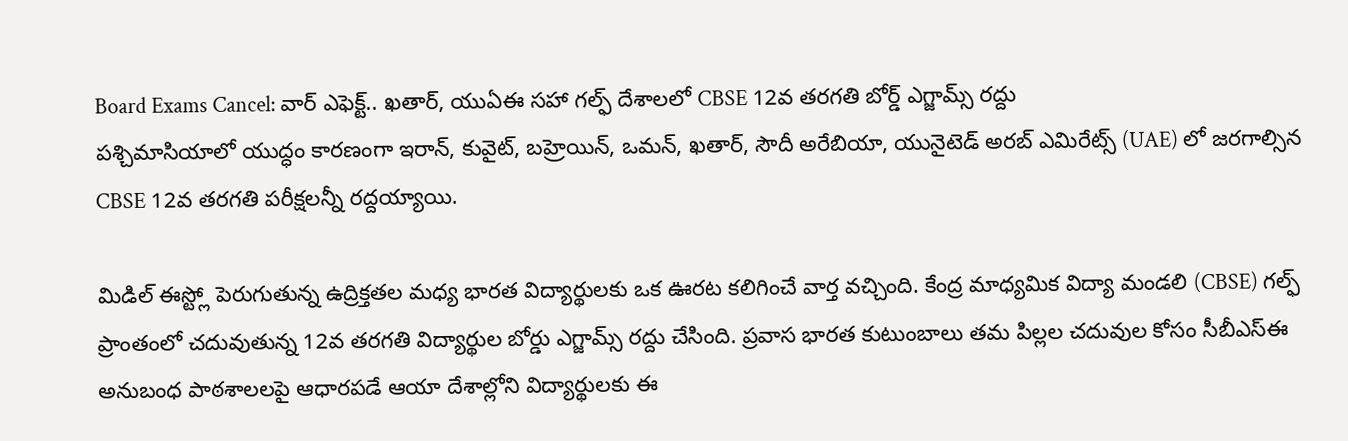Board Exams Cancel: వార్ ఎఫెక్ట్.. ఖతార్, యుఏఈ సహా గల్ఫ్ దేశాలలో CBSE 12వ తరగతి బోర్డ్ ఎగ్జామ్స్ రద్దు
పశ్చిమాసియాలో యుద్ధం కారణంగా ఇరాన్, కువైట్, బహ్రెయిన్, ఒమన్, ఖతార్, సౌదీ అరేబియా, యునైటెడ్ అరబ్ ఎమిరేట్స్ (UAE) లో జరగాల్సిన CBSE 12వ తరగతి పరీక్షలన్నీ రద్దయ్యాయి.

మిడిల్ ఈస్ట్లో పెరుగుతున్న ఉద్రిక్తతల మధ్య భారత విద్యార్థులకు ఒక ఊరట కలిగించే వార్త వచ్చింది. కేంద్ర మాధ్యమిక విద్యా మండలి (CBSE) గల్ఫ్ ప్రాంతంలో చదువుతున్న 12వ తరగతి విద్యార్థుల బోర్డు ఎగ్జామ్స్ రద్దు చేసింది. ప్రవాస భారత కుటుంబాలు తమ పిల్లల చదువుల కోసం సీబీఎస్ఈ అనుబంధ పాఠశాలలపై ఆధారపడే ఆయా దేశాల్లోని విద్యార్థులకు ఈ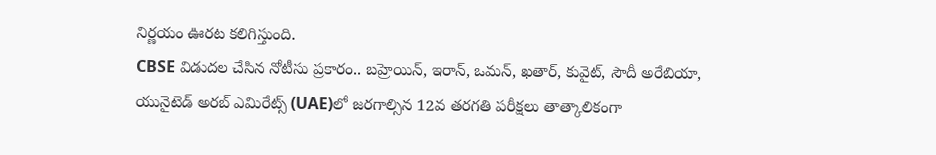నిర్ణయం ఊరట కలిగిస్తుంది.
CBSE విడుదల చేసిన నోటీసు ప్రకారం.. బహ్రెయిన్, ఇరాన్, ఒమన్, ఖతార్, కువైట్, సౌదీ అరేబియా, యునైటెడ్ అరబ్ ఎమిరేట్స్ (UAE)లో జరగాల్సిన 12వ తరగతి పరీక్షలు తాత్కాలికంగా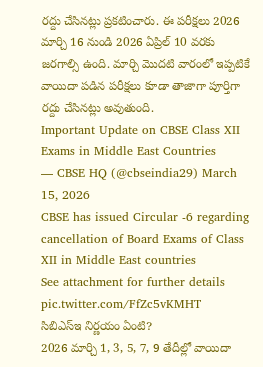రద్దు చేసినట్లు ప్రకటించారు. ఈ పరీక్షలు 2026 మార్చి 16 నుండి 2026 ఏప్రిల్ 10 వరకు జరగాల్సి ఉంది. మార్చి మొదటి వారంలో ఇప్పటికే వాయిదా పడిన పరీక్షలు కూడా తాజాగా పూర్తిగా రద్దు చేసినట్లు అవుతుంది.
Important Update on CBSE Class XII Exams in Middle East Countries
— CBSE HQ (@cbseindia29) March 15, 2026
CBSE has issued Circular -6 regarding cancellation of Board Exams of Class XII in Middle East countries
See attachment for further details pic.twitter.com/FfZc5vKMHT
సిబిఎస్ఇ నిర్ణయం ఏంటి?
2026 మార్చి 1, 3, 5, 7, 9 తేదీల్లో వాయిదా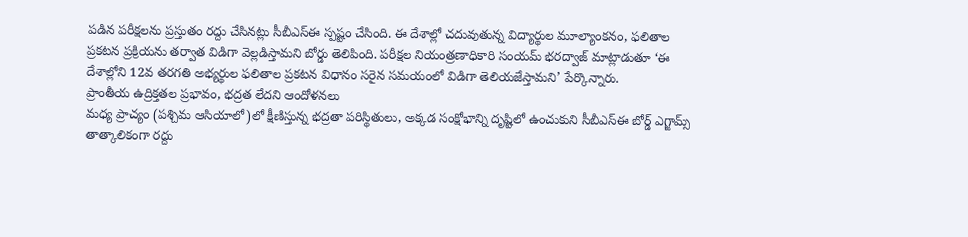పడిన పరీక్షలను ప్రస్తుతం రద్దు చేసినట్లు సీబీఎస్ఈ స్పష్టం చేసింది. ఈ దేశాల్లో చదువుతున్న విద్యార్థుల మూల్యాంకనం, ఫలితాల ప్రకటన ప్రక్రియను తర్వాత విడిగా వెల్లడిస్తామని బోర్డు తెలిపింది. పరీక్షల నియంత్రణాధికారి సంయమ్ భరద్వాజ్ మాట్లాడుతూ ‘ఈ దేశాల్లోని 12వ తరగతి అభ్యర్థుల ఫలితాల ప్రకటన విధానం సరైన సమయంలో విడిగా తెలియజేస్తామని’ పేర్కొన్నారు.
ప్రాంతీయ ఉద్రిక్తతల ప్రభావం, భద్రత లేదని ఆందోళనలు
మధ్య ప్రాచ్యం (పశ్చిమ ఆసియాలో)లో క్షీణిస్తున్న భద్రతా పరిస్థితులు, అక్కడ సంక్షోభాన్ని దృష్టిలో ఉంచుకుని సీబీఎస్ఈ బోర్డ్ ఎగ్జామ్స్ తాత్కాలికంగా రద్దు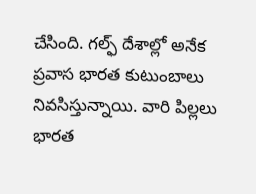చేసింది. గల్ఫ్ దేశాల్లో అనేక ప్రవాస భారత కుటుంబాలు నివసిస్తున్నాయి. వారి పిల్లలు భారత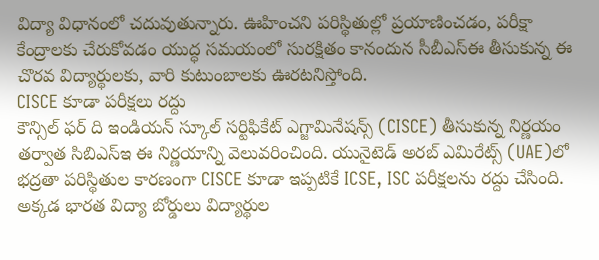విద్యా విధానంలో చదువుతున్నారు. ఊహించని పరిస్థితుల్లో ప్రయాణించడం, పరీక్షా కేంద్రాలకు చేరుకోవడం యుద్ధ సమయంలో సురక్షితం కానందున సీబీఎస్ఈ తీసుకున్న ఈ చొరవ విద్యార్థులకు, వారి కుటుంబాలకు ఊరటనిస్తోంది.
CISCE కూడా పరీక్షలు రద్దు
కౌన్సిల్ ఫర్ ది ఇండియన్ స్కూల్ సర్టిఫికేట్ ఎగ్జామినేషన్స్ (CISCE) తీసుకున్న నిర్ణయం తర్వాత సిబిఎస్ఇ ఈ నిర్ణయాన్ని వెలువరించింది. యునైటెడ్ అరబ్ ఎమిరేట్స్ (UAE)లో భద్రతా పరిస్థితుల కారణంగా CISCE కూడా ఇప్పటికే ICSE, ISC పరీక్షలను రద్దు చేసింది. అక్కడ భారత విద్యా బోర్డులు విద్యార్థుల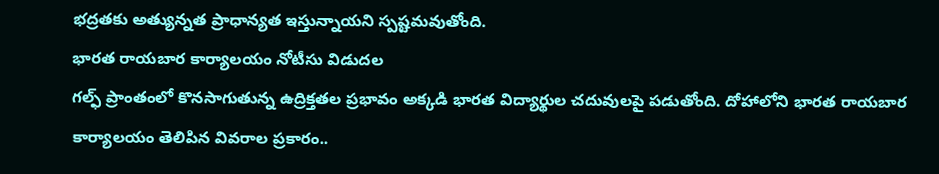భద్రతకు అత్యున్నత ప్రాధాన్యత ఇస్తున్నాయని స్పష్టమవుతోంది.
భారత రాయబార కార్యాలయం నోటీసు విడుదల
గల్ఫ్ ప్రాంతంలో కొనసాగుతున్న ఉద్రిక్తతల ప్రభావం అక్కడి భారత విద్యార్థుల చదువులపై పడుతోంది. దోహాలోని భారత రాయబార కార్యాలయం తెలిపిన వివరాల ప్రకారం..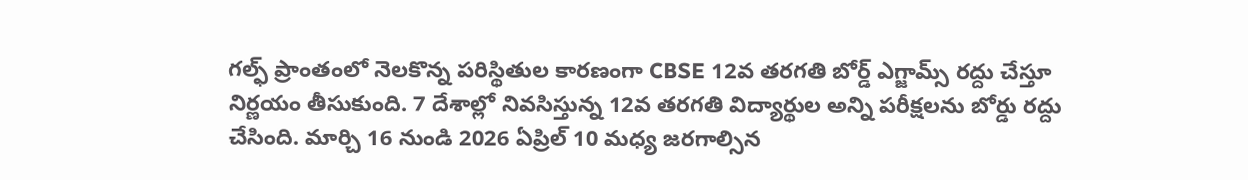గల్ఫ్ ప్రాంతంలో నెలకొన్న పరిస్థితుల కారణంగా CBSE 12వ తరగతి బోర్డ్ ఎగ్జామ్స్ రద్దు చేస్తూ నిర్ణయం తీసుకుంది. 7 దేశాల్లో నివసిస్తున్న 12వ తరగతి విద్యార్థుల అన్ని పరీక్షలను బోర్డు రద్దు చేసింది. మార్చి 16 నుండి 2026 ఏప్రిల్ 10 మధ్య జరగాల్సిన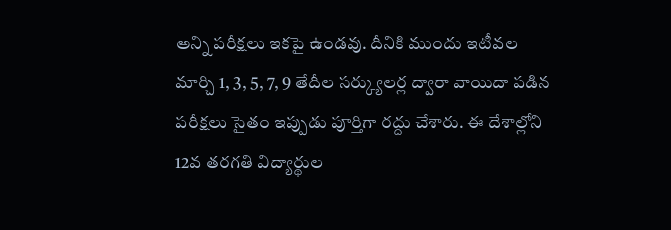అన్ని పరీక్షలు ఇకపై ఉండవు. దీనికి ముందు ఇటీవల మార్చి 1, 3, 5, 7, 9 తేదీల సర్క్యులర్ల ద్వారా వాయిదా పడిన పరీక్షలు సైతం ఇప్పుడు పూర్తిగా రద్దు చేశారు. ఈ దేశాల్లోని 12వ తరగతి విద్యార్థుల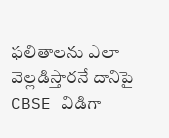ఫలితాలను ఎలా వెల్లడిస్తారనే దానిపై CBSE విడిగా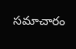సమాచారం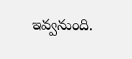ఇవ్వనుంది.